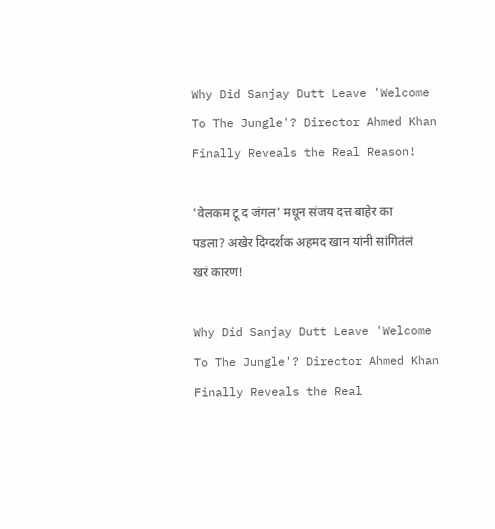Why Did Sanjay Dutt Leave 'Welcome To The Jungle'? Director Ahmed Khan Finally Reveals the Real Reason!

'वेलकम टू द जंगल' मधून संजय दत्त बाहेर का पडला? अखेर दिग्दर्शक अहमद खान यांनी सांगितंलं खरं कारण!

Why Did Sanjay Dutt Leave 'Welcome To The Jungle'? Director Ahmed Khan Finally Reveals the Real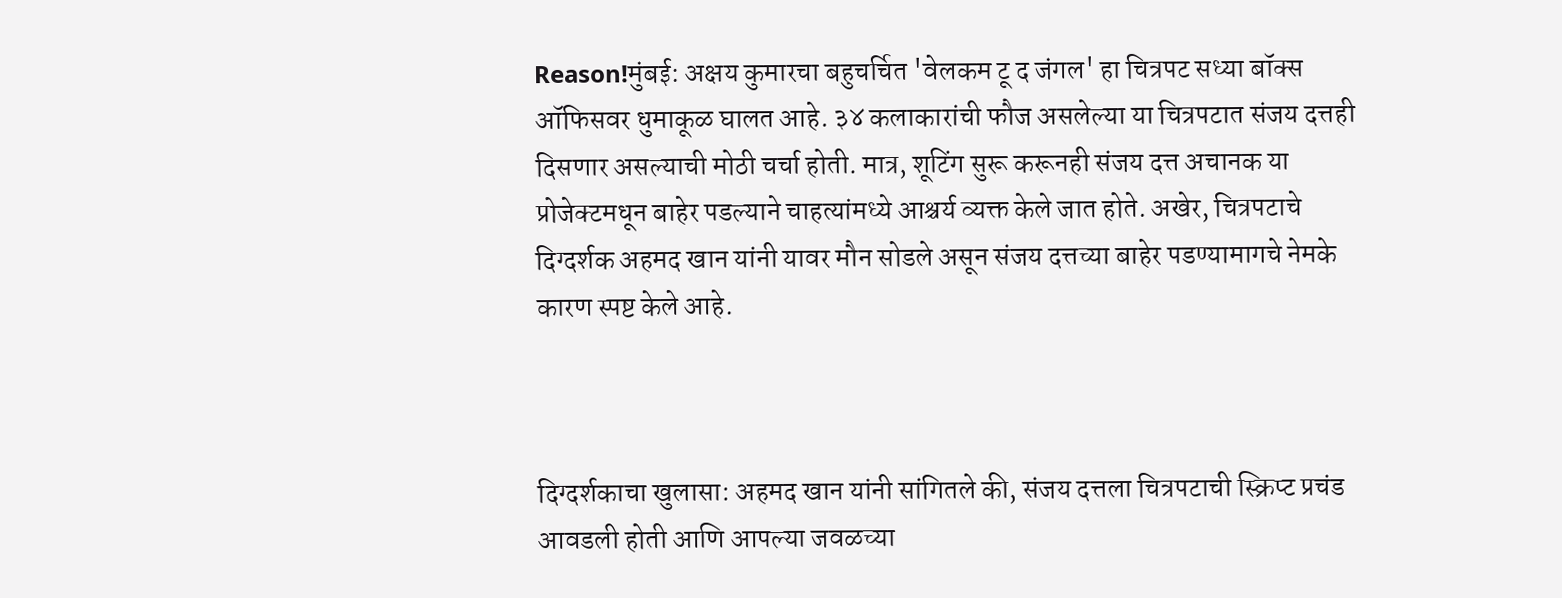Reason!मुंबई: अक्षय कुमारचा बहुचर्चित 'वेलकम टू द जंगल' हा चित्रपट सध्या बॉक्स ऑफिसवर धुमाकूळ घालत आहे. ३४ कलाकारांची फौज असलेल्या या चित्रपटात संजय दत्तही दिसणार असल्याची मोठी चर्चा होती. मात्र, शूटिंग सुरू करूनही संजय दत्त अचानक या प्रोजेक्टमधून बाहेर पडल्याने चाहत्यांमध्ये आश्चर्य व्यक्त केले जात होते. अखेर, चित्रपटाचे दिग्दर्शक अहमद खान यांनी यावर मौन सोडले असून संजय दत्तच्या बाहेर पडण्यामागचे नेमके कारण स्पष्ट केले आहे.



दिग्दर्शकाचा खुलासा: अहमद खान यांनी सांगितले की, संजय दत्तला चित्रपटाची स्क्रिप्ट प्रचंड आवडली होती आणि आपल्या जवळच्या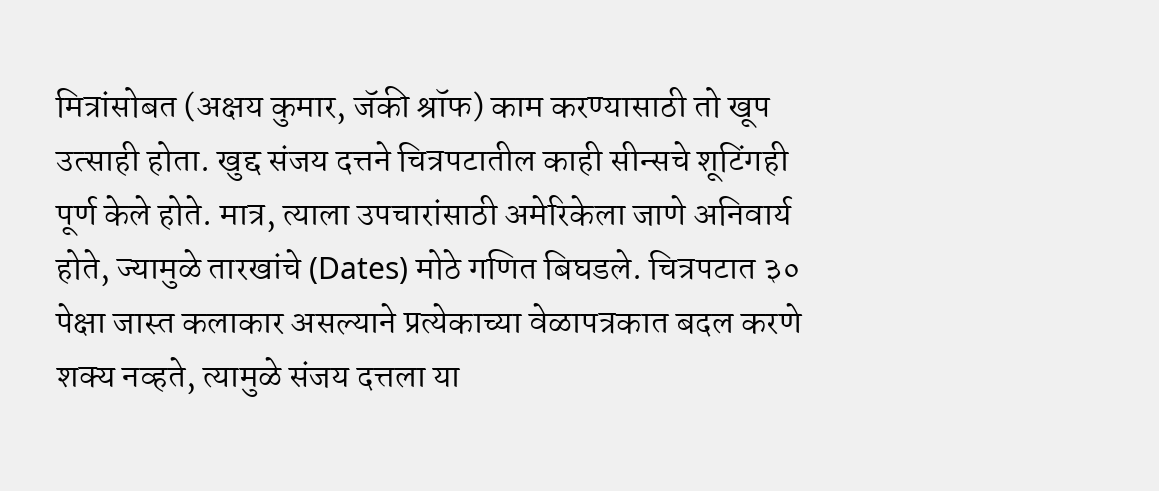मित्रांसोबत (अक्षय कुमार, जॅकी श्रॉफ) काम करण्यासाठी तो खूप उत्साही होता. खुद्द संजय दत्तने चित्रपटातील काही सीन्सचे शूटिंगही पूर्ण केले होते. मात्र, त्याला उपचारांसाठी अमेरिकेला जाणे अनिवार्य होते, ज्यामुळे तारखांचे (Dates) मोठे गणित बिघडले. चित्रपटात ३० पेक्षा जास्त कलाकार असल्याने प्रत्येकाच्या वेळापत्रकात बदल करणे शक्य नव्हते, त्यामुळे संजय दत्तला या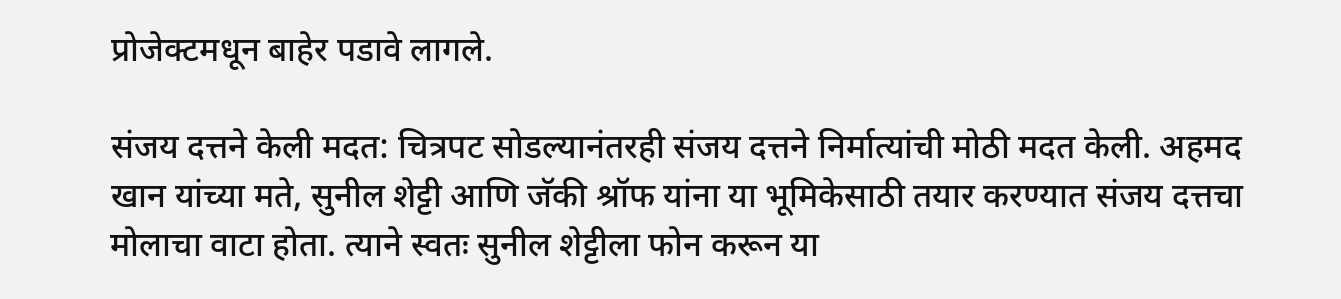प्रोजेक्टमधून बाहेर पडावे लागले.

संजय दत्तने केली मदत: चित्रपट सोडल्यानंतरही संजय दत्तने निर्मात्यांची मोठी मदत केली. अहमद खान यांच्या मते, सुनील शेट्टी आणि जॅकी श्रॉफ यांना या भूमिकेसाठी तयार करण्यात संजय दत्तचा मोलाचा वाटा होता. त्याने स्वतः सुनील शेट्टीला फोन करून या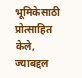भूमिकेसाठी प्रोत्साहित केले, ज्याबद्दल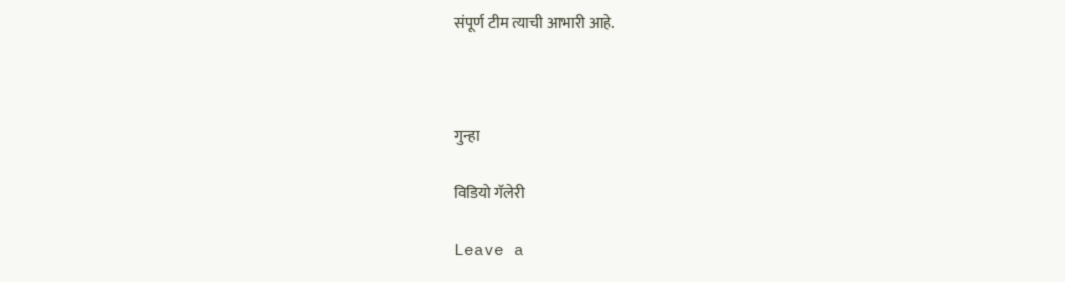संपूर्ण टीम त्याची आभारी आहे.



गुन्हा

विडियो गॅलेरी

Leave a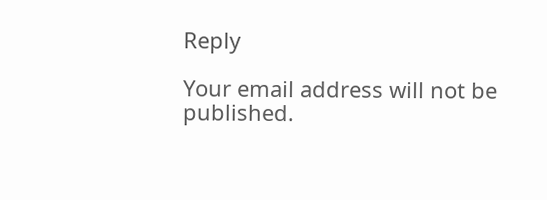Reply

Your email address will not be published.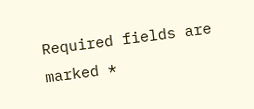Required fields are marked *